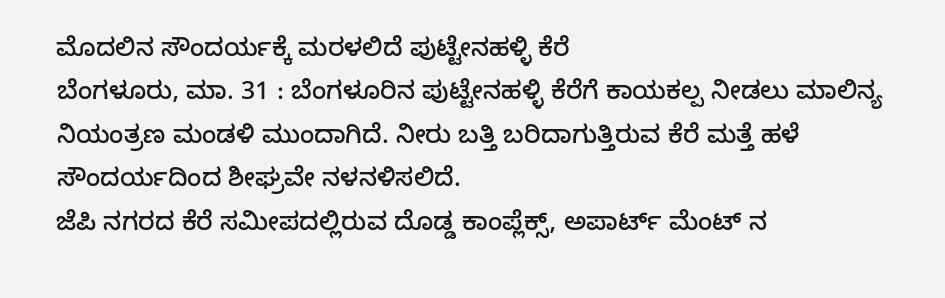ಮೊದಲಿನ ಸೌಂದರ್ಯಕ್ಕೆ ಮರಳಲಿದೆ ಪುಟ್ಟೇನಹಳ್ಳಿ ಕೆರೆ
ಬೆಂಗಳೂರು, ಮಾ. 31 : ಬೆಂಗಳೂರಿನ ಪುಟ್ಟೇನಹಳ್ಳಿ ಕೆರೆಗೆ ಕಾಯಕಲ್ಪ ನೀಡಲು ಮಾಲಿನ್ಯ ನಿಯಂತ್ರಣ ಮಂಡಳಿ ಮುಂದಾಗಿದೆ. ನೀರು ಬತ್ತಿ ಬರಿದಾಗುತ್ತಿರುವ ಕೆರೆ ಮತ್ತೆ ಹಳೆ ಸೌಂದರ್ಯದಿಂದ ಶೀಘ್ರವೇ ನಳನಳಿಸಲಿದೆ.
ಜೆಪಿ ನಗರದ ಕೆರೆ ಸಮೀಪದಲ್ಲಿರುವ ದೊಡ್ಡ ಕಾಂಪ್ಲೆಕ್ಸ್, ಅಪಾರ್ಟ್ ಮೆಂಟ್ ನ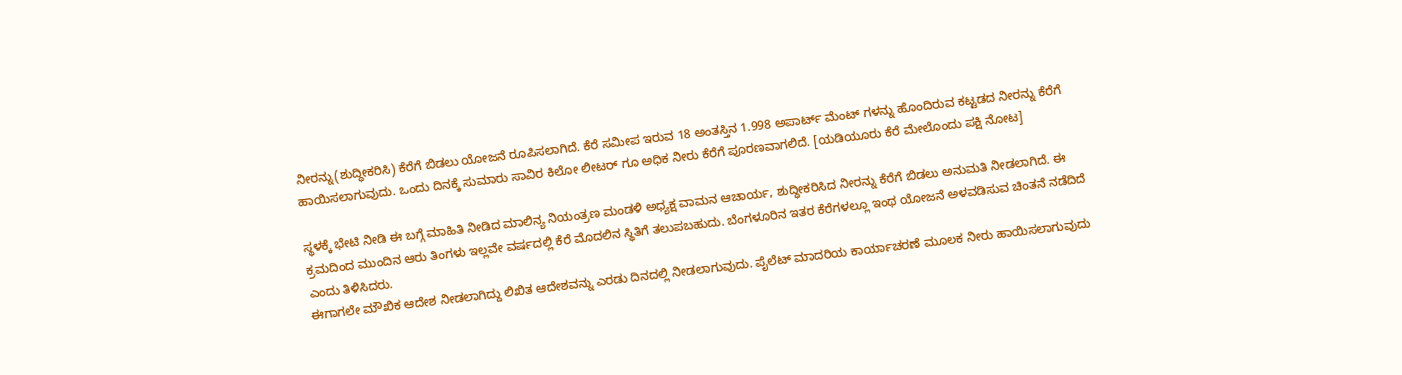ನೀರನ್ನು(ಶುದ್ಧೀಕರಿಸಿ) ಕೆರೆಗೆ ಬಿಡಲು ಯೋಜನೆ ರೂಪಿಸಲಾಗಿದೆ. ಕೆರೆ ಸಮೀಪ ಇರುವ 18 ಅಂತಸ್ತಿನ 1.998 ಅಪಾರ್ಟ್ ಮೆಂಟ್ ಗಳನ್ನು ಹೊಂದಿರುವ ಕಟ್ಟಡದ ನೀರನ್ನು ಕೆರೆಗೆ ಹಾಯಿಸಲಾಗುವುದು. ಒಂದು ದಿನಕ್ಕೆ ಸುಮಾರು ಸಾವಿರ ಕಿಲೋ ಲೀಟರ್ ಗೂ ಅಧಿಕ ನೀರು ಕೆರೆಗೆ ಪೂರಣವಾಗಲಿದೆ. [ಯಡಿಯೂರು ಕೆರೆ ಮೇಲೊಂದು ಪಕ್ಷಿ ನೋಟ]

ಸ್ಥಳಕ್ಕೆ ಭೇಟಿ ನೀಡಿ ಈ ಬಗ್ಗೆ ಮಾಹಿತಿ ನೀಡಿದ ಮಾಲಿನ್ಯ ನಿಯಂತ್ರಣ ಮಂಡಳಿ ಅಧ್ಯಕ್ಷ ವಾಮನ ಆಚಾರ್ಯ, ಶುದ್ಧೀಕರಿಸಿದ ನೀರನ್ನು ಕೆರೆಗೆ ಬಿಡಲು ಅನುಮತಿ ನೀಡಲಾಗಿದೆ. ಈ ಕ್ರಮದಿಂದ ಮುಂದಿನ ಆರು ತಿಂಗಳು ಇಲ್ಲವೇ ವರ್ಷದಲ್ಲಿ ಕೆರೆ ಮೊದಲಿನ ಸ್ಥಿತಿಗೆ ತಲುಪಬಹುದು. ಬೆಂಗಳೂರಿನ ಇತರ ಕೆರೆಗಳಲ್ಲೂ ಇಂಥ ಯೋಜನೆ ಅಳವಡಿಸುವ ಚಿಂತನೆ ನಡೆದಿದೆ ಎಂದು ತಿಳಿಸಿದರು.
ಈಗಾಗಲೇ ಮೌಖಿಕ ಆದೇಶ ನೀಡಲಾಗಿದ್ದು ಲಿಖಿತ ಆದೇಶವನ್ನು ಎರಡು ದಿನದಲ್ಲಿ ನೀಡಲಾಗುವುದು. ಪೈಲೆಟ್ ಮಾದರಿಯ ಕಾರ್ಯಾಚರಣೆ ಮೂಲಕ ನೀರು ಹಾಯಿಸಲಾಗುವುದು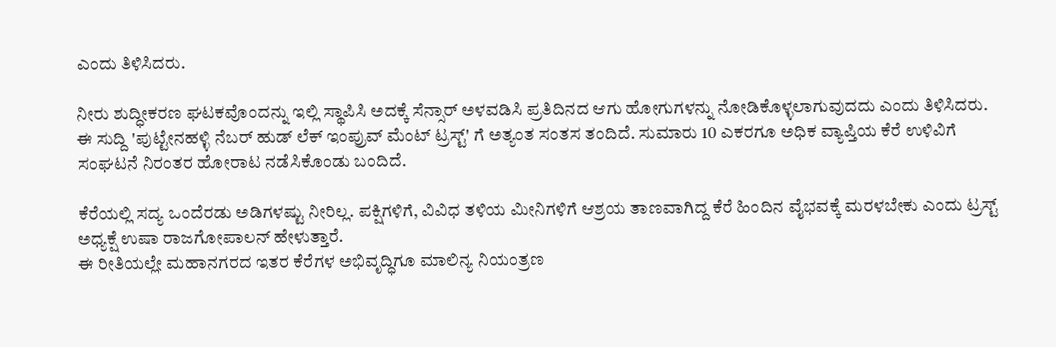ಎಂದು ತಿಳಿಸಿದರು.

ನೀರು ಶುದ್ಧೀಕರಣ ಘಟಕವೊಂದನ್ನು ಇಲ್ಲಿ ಸ್ಥಾಪಿಸಿ ಅದಕ್ಕೆ ಸೆನ್ಸಾರ್ ಅಳವಡಿಸಿ ಪ್ರತಿದಿನದ ಆಗು ಹೋಗುಗಳನ್ನು ನೋಡಿಕೊಳ್ಳಲಾಗುವುದದು ಎಂದು ತಿಳಿಸಿದರು.
ಈ ಸುದ್ದಿ 'ಪುಟ್ಟೇನಹಳ್ಳಿ ನೆಬರ್ ಹುಡ್ ಲೆಕ್ ಇಂಪ್ರುವ್ ಮೆಂಟ್ ಟ್ರಸ್ಟ್' ಗೆ ಅತ್ಯಂತ ಸಂತಸ ತಂದಿದೆ. ಸುಮಾರು 10 ಎಕರಗೂ ಅಧಿಕ ವ್ಯಾಪ್ತಿಯ ಕೆರೆ ಉಳಿವಿಗೆ ಸಂಘಟನೆ ನಿರಂತರ ಹೋರಾಟ ನಡೆಸಿಕೊಂಡು ಬಂದಿದೆ.

ಕೆರೆಯಲ್ಲಿ ಸದ್ಯ ಒಂದೆರಡು ಅಡಿಗಳಷ್ಟು ನೀರಿಲ್ಲ. ಪಕ್ಷಿಗಳಿಗೆ, ವಿವಿಧ ತಳಿಯ ಮೀನಿಗಳಿಗೆ ಆಶ್ರಯ ತಾಣವಾಗಿದ್ದ ಕೆರೆ ಹಿಂದಿನ ವೈಭವಕ್ಕೆ ಮರಳಬೇಕು ಎಂದು ಟ್ರಸ್ಟ್ ಅಧ್ಯಕ್ಷೆ ಉಷಾ ರಾಜಗೋಪಾಲನ್ ಹೇಳುತ್ತಾರೆ.
ಈ ರೀತಿಯಲ್ಲೇ ಮಹಾನಗರದ ಇತರ ಕೆರೆಗಳ ಅಭಿವೃದ್ಧಿಗೂ ಮಾಲಿನ್ಯ ನಿಯಂತ್ರಣ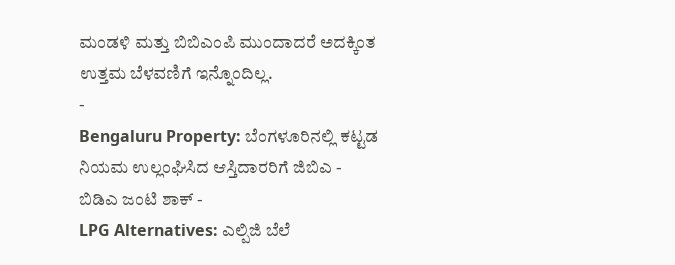ಮಂಡಳಿ ಮತ್ತು ಬಿಬಿಎಂಪಿ ಮುಂದಾದರೆ ಅದಕ್ಕಿಂತ ಉತ್ತಮ ಬೆಳವಣಿಗೆ ಇನ್ನೊಂದಿಲ್ಲ.
-
Bengaluru Property: ಬೆಂಗಳೂರಿನಲ್ಲಿ ಕಟ್ಟಡ ನಿಯಮ ಉಲ್ಲಂಘಿಸಿದ ಆಸ್ತಿದಾರರಿಗೆ ಜಿಬಿಎ - ಬಿಡಿಎ ಜಂಟಿ ಶಾಕ್ -
LPG Alternatives: ಎಲ್ಪಿಜಿ ಬೆಲೆ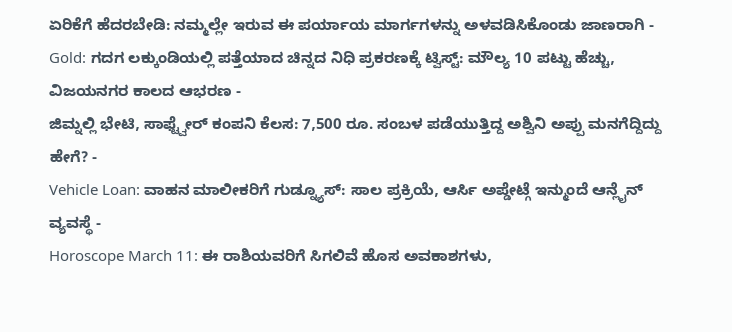ಏರಿಕೆಗೆ ಹೆದರಬೇಡಿ: ನಮ್ಮಲ್ಲೇ ಇರುವ ಈ ಪರ್ಯಾಯ ಮಾರ್ಗಗಳನ್ನು ಅಳವಡಿಸಿಕೊಂಡು ಜಾಣರಾಗಿ -
Gold: ಗದಗ ಲಕ್ಕುಂಡಿಯಲ್ಲಿ ಪತ್ತೆಯಾದ ಚಿನ್ನದ ನಿಧಿ ಪ್ರಕರಣಕ್ಕೆ ಟ್ವಿಸ್ಟ್: ಮೌಲ್ಯ 10 ಪಟ್ಟು ಹೆಚ್ಚು, ವಿಜಯನಗರ ಕಾಲದ ಆಭರಣ -
ಜಿಮ್ನಲ್ಲಿ ಭೇಟಿ, ಸಾಫ್ಟ್ವೇರ್ ಕಂಪನಿ ಕೆಲಸ: 7,500 ರೂ. ಸಂಬಳ ಪಡೆಯುತ್ತಿದ್ದ ಅಶ್ವಿನಿ ಅಪ್ಪು ಮನಗೆದ್ದಿದ್ದು ಹೇಗೆ? -
Vehicle Loan: ವಾಹನ ಮಾಲೀಕರಿಗೆ ಗುಡ್ನ್ಯೂಸ್: ಸಾಲ ಪ್ರಕ್ರಿಯೆ, ಆರ್ಸಿ ಅಪ್ಡೇಟ್ಗೆ ಇನ್ಮುಂದೆ ಆನ್ಲೈನ್ ವ್ಯವಸ್ಥೆ -
Horoscope March 11: ಈ ರಾಶಿಯವರಿಗೆ ಸಿಗಲಿವೆ ಹೊಸ ಅವಕಾಶಗಳು,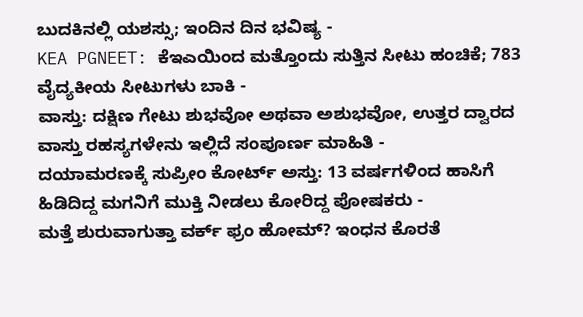ಬುದಕಿನಲ್ಲಿ ಯಶಸ್ಸು; ಇಂದಿನ ದಿನ ಭವಿಷ್ಯ -
KEA PGNEET: ಕೆಇಎಯಿಂದ ಮತ್ತೊಂದು ಸುತ್ತಿನ ಸೀಟು ಹಂಚಿಕೆ; 783 ವೈದ್ಯಕೀಯ ಸೀಟುಗಳು ಬಾಕಿ -
ವಾಸ್ತು: ದಕ್ಷಿಣ ಗೇಟು ಶುಭವೋ ಅಥವಾ ಅಶುಭವೋ, ಉತ್ತರ ದ್ವಾರದ ವಾಸ್ತು ರಹಸ್ಯಗಳೇನು ಇಲ್ಲಿದೆ ಸಂಪೂರ್ಣ ಮಾಹಿತಿ -
ದಯಾಮರಣಕ್ಕೆ ಸುಪ್ರೀಂ ಕೋರ್ಟ್ ಅಸ್ತು: 13 ವರ್ಷಗಳಿಂದ ಹಾಸಿಗೆ ಹಿಡಿದಿದ್ದ ಮಗನಿಗೆ ಮುಕ್ತಿ ನೀಡಲು ಕೋರಿದ್ದ ಪೋಷಕರು -
ಮತ್ತೆ ಶುರುವಾಗುತ್ತಾ ವರ್ಕ್ ಫ್ರಂ ಹೋಮ್? ಇಂಧನ ಕೊರತೆ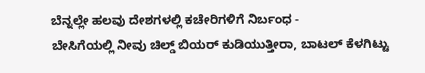ಬೆನ್ನಲ್ಲೇ ಹಲವು ದೇಶಗಳಲ್ಲಿ ಕಚೇರಿಗಳಿಗೆ ನಿರ್ಬಂಧ -
ಬೇಸಿಗೆಯಲ್ಲಿ ನೀವು ಚಿಲ್ಡ್ ಬಿಯರ್ ಕುಡಿಯುತ್ತೀರಾ, ಬಾಟಲ್ ಕೆಳಗಿಟ್ಟು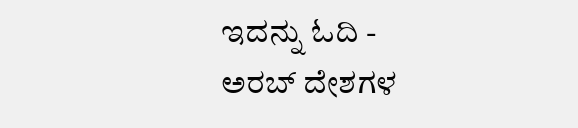ಇದನ್ನು ಓದಿ -
ಅರಬ್ ದೇಶಗಳ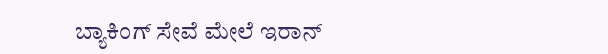ಬ್ಯಾಕಿಂಗ್ ಸೇವೆ ಮೇಲೆ ಇರಾನ್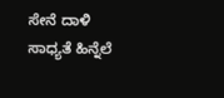ಸೇನೆ ದಾಳಿ ಸಾಧ್ಯತೆ ಹಿನ್ನೆಲೆ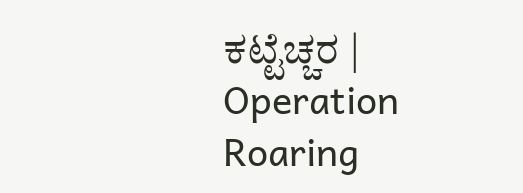ಕಟ್ಟೆಚ್ಚರ | Operation Roaring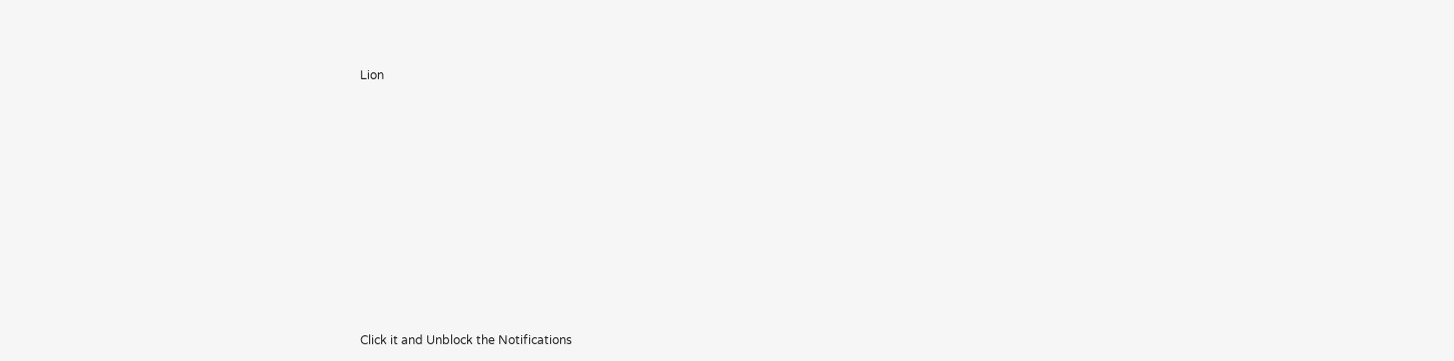Lion












Click it and Unblock the Notifications